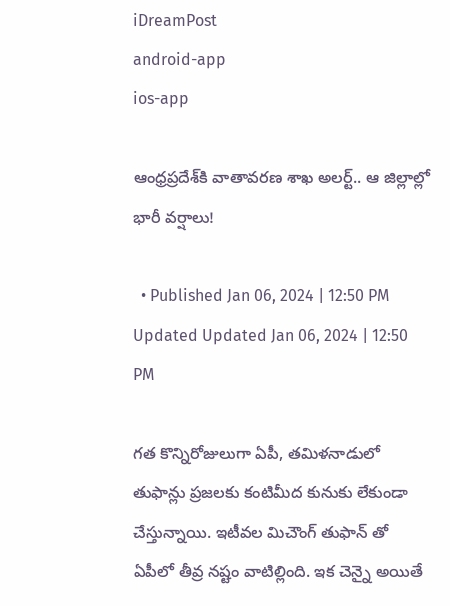iDreamPost
android-app
ios-app

ఆంధ్రప్రదేశ్‌కి వాతావరణ శాఖ అలర్ట్.. ఆ జిల్లాల్లో భారీ వర్షాలు!

  • Published Jan 06, 2024 | 12:50 PM Updated Updated Jan 06, 2024 | 12:50 PM

గత కొన్నిరోజులుగా ఏపీ, తమిళనాడులో తుఫాన్లు ప్రజలకు కంటిమీద కునుకు లేకుండా చేస్తున్నాయి. ఇటీవల మిచౌంగ్ తుఫాన్ తో ఏపీలో తీవ్ర నష్టం వాటిల్లింది. ఇక చెన్నై అయితే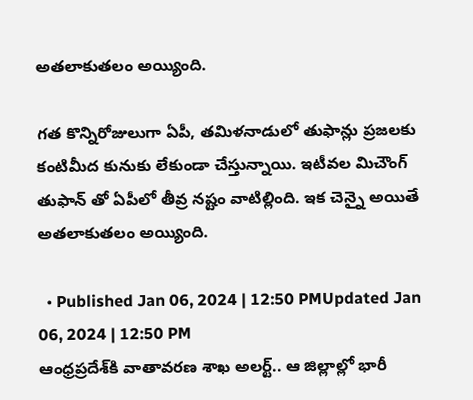అతలాకుతలం అయ్యింది.

గత కొన్నిరోజులుగా ఏపీ, తమిళనాడులో తుఫాన్లు ప్రజలకు కంటిమీద కునుకు లేకుండా చేస్తున్నాయి. ఇటీవల మిచౌంగ్ తుఫాన్ తో ఏపీలో తీవ్ర నష్టం వాటిల్లింది. ఇక చెన్నై అయితే అతలాకుతలం అయ్యింది.

  • Published Jan 06, 2024 | 12:50 PMUpdated Jan 06, 2024 | 12:50 PM
ఆంధ్రప్రదేశ్‌కి వాతావరణ శాఖ అలర్ట్.. ఆ జిల్లాల్లో భారీ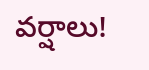వర్షాలు!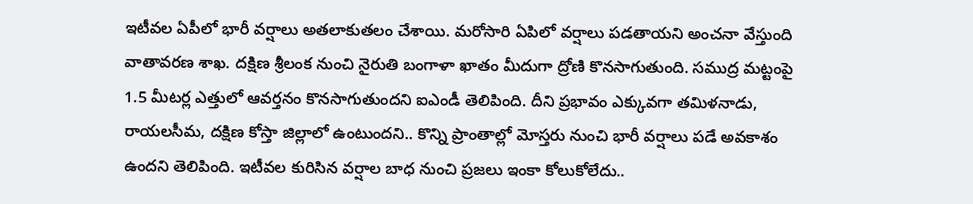ఇటీవల ఏపీలో భారీ వర్షాలు అతలాకుతలం చేశాయి. మరోసారి ఏపిలో వర్షాలు పడతాయని అంచనా వేస్తుంది వాతావరణ శాఖ. దక్షిణ శ్రీలంక నుంచి నైరుతి బంగాళా ఖాతం మీదుగా ద్రోణి కొనసాగుతుంది. సముద్ర మట్టంపై 1.5 మీటర్ల ఎత్తులో ఆవర్తనం కొనసాగుతుందని ఐఎండీ తెలిపింది. దీని ప్రభావం ఎక్కువగా తమిళనాడు, రాయలసీమ, దక్షిణ కోస్తా జిల్లాలో ఉంటుందని.. కొన్ని ప్రాంతాల్లో మోస్తరు నుంచి భారీ వర్షాలు పడే అవకాశం ఉందని తెలిపింది. ఇటీవల కురిసిన వర్షాల బాధ నుంచి ప్రజలు ఇంకా కోలుకోలేదు..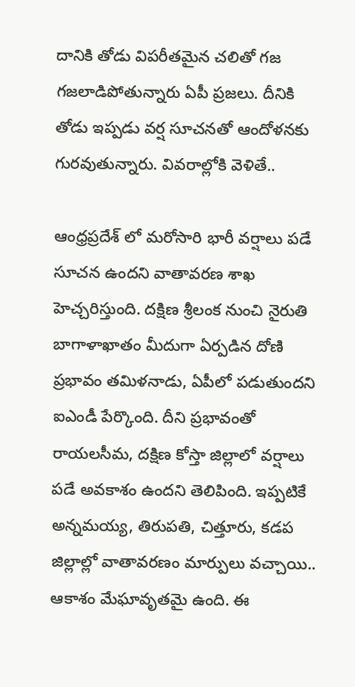దానికి తోడు విపరీతమైన చలితో గజ గజలాడిపోతున్నారు ఏపీ ప్రజలు. దీనికి తోడు ఇప్పడు వర్ష సూచనతో ఆందోళనకు గురవుతున్నారు. వివరాల్లోకి వెళితే..

ఆంధ్రప్రదేశ్ లో మరోసారి భారీ వర్షాలు పడే సూచన ఉందని వాతావరణ శాఖ హెచ్చరిస్తుంది. దక్షిణ శ్రీలంక నుంచి నైరుతి బాగాళాఖాతం మీదుగా ఏర్పడిన దోణి ప్రభావం తమిళనాడు, ఏపీలో పడుతుందని ఐఎండీ పేర్కొంది. దీని ప్రభావంతో రాయలసీమ, దక్షిణ కోస్తా జిల్లాలో వర్షాలు పడే అవకాశం ఉందని తెలిపింది. ఇప్పటికే అన్నమయ్య, తిరుపతి, చిత్తూరు, కడప జిల్లాల్లో వాతావరణం మార్పులు వచ్చాయి.. ఆకాశం మేఘావృతమై ఉంది. ఈ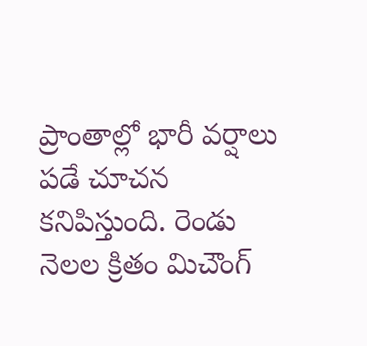ప్రాంతాల్లో భారీ వర్షాలు పడే చూచన కనిపిస్తుంది. రెండు నెలల క్రితం మిచౌంగ్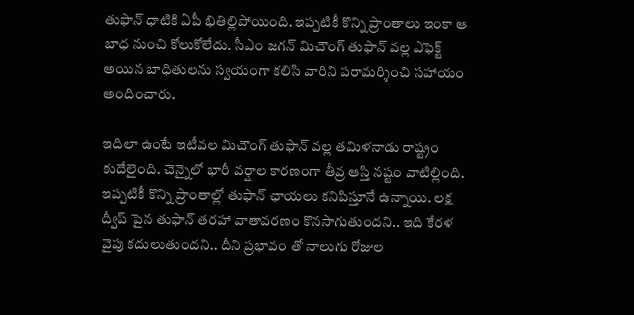తుఫాన్ ధాటికి ఏపీ భితిల్లిపోయింది. ఇప్పటికీ కొన్ని ప్రాంతాలు ఇంకా ఆ బాధ నుంచి కోలుకోలేదు. సీఎం జగన్ మిచౌంగ్ తుఫాన్ వల్ల ఎఫెక్ట్ అయిన బాధితులను స్వయంగా కలిసి వారిని పరామర్శించి సహాయం అందించారు.

ఇదిలా ఉంటే ఇటీవల మిచౌంగ్ తుఫాన్ వల్ల తమిళనాడు రాష్ట్రం కుదేలైంది. చెన్నైలో భారీ వర్షాల కారణంగా తీవ్ర ఆస్తి నష్టం వాటిల్లింది. ఇప్పటికీ కొన్ని ప్రాంతాల్లో తుఫాన్ ఛాయలు కనిపిస్తూనే ఉన్నాయి. లక్ష ద్వీప్ పైన తుఫాన్ తరహా వాతావరణం కొనసాగుతుందని.. ఇది కేరళ వైపు కదులుతుందని.. దీని ప్రభావం తో నాలుగు రోజుల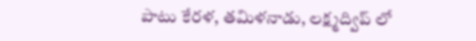పాటు కేరళ, తమిళనాడు, లక్ష్మద్విప్ లో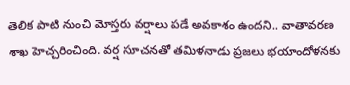తెలిక పాటి నుంచి మోస్తరు వర్షాలు పడే అవకాశం ఉందని.. వాతావరణ శాఖ హెచ్చరించింది. వర్ష సూచనతో తమిళనాడు ప్రజలు భయాందోళనకు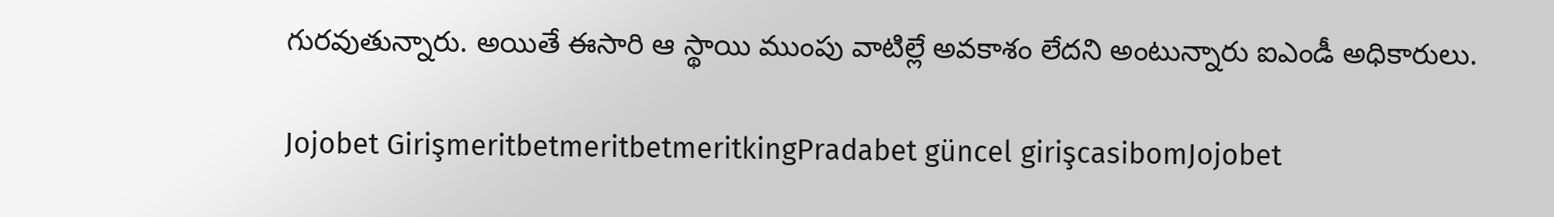గురవుతున్నారు. అయితే ఈసారి ఆ స్థాయి ముంపు వాటిల్లే అవకాశం లేదని అంటున్నారు ఐఎండీ అధికారులు.

Jojobet GirişmeritbetmeritbetmeritkingPradabet güncel girişcasibomJojobet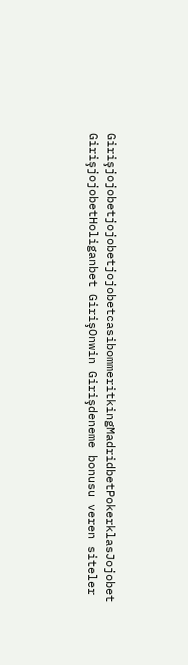GirişjojobetjojobetjojobetcasibommeritkingMadridbetPokerklasJojobet GirişjojobetHoliganbet GirişOnwin Girişdeneme bonusu veren siteler